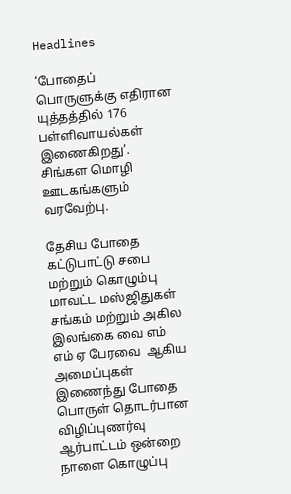Headlines

‘போதைப் பொருளுக்கு எதிரான யுத்தத்தில் 176 பள்ளிவாயல்கள் இணைகிறது’. சிங்கள மொழி ஊடகங்களும் வரவேற்பு.

தேசிய போதை கட்டுபாட்டு சபை மற்றும் கொழும்பு மாவட்ட மஸ்ஜிதுகள் சங்கம் மற்றும் அகில இலங்கை வை எம் எம் ஏ பேரவை  ஆகிய அமைப்புகள் இணைந்து போதை பொருள் தொடர்பான விழிப்புணர்வு ஆர்பாட்டம் ஒன்றை நாளை கொழுப்பு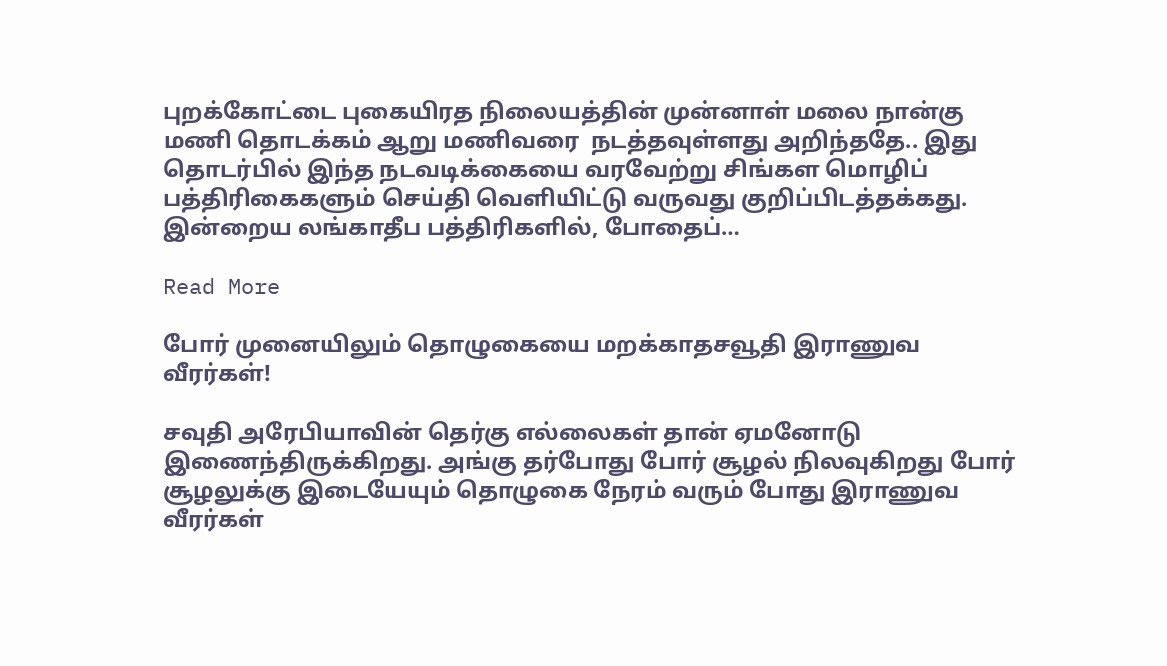புறக்கோட்டை புகையிரத நிலையத்தின் முன்னாள் மலை நான்கு மணி தொடக்கம் ஆறு மணிவரை  நடத்தவுள்ளது அறிந்ததே.. இது தொடர்பில் இந்த நடவடிக்கையை வரவேற்று சிங்கள மொழிப் பத்திரிகைகளும் செய்தி வெளியிட்டு வருவது குறிப்பிடத்தக்கது. இன்றைய லங்காதீப பத்திரிகளில், போதைப்…

Read More

போர் முனையிலும் தொழுகையை மறக்காதசவூதி இராணுவ வீரர்கள்!

சவுதி அரேபியாவின் தெர்கு எல்லைகள் தான் ஏமனோடு இணைந்திருக்கிறது. அங்கு தர்போது போர் சூழல் நிலவுகிறது போர் சூழலுக்கு இடையேயும் தொழுகை நேரம் வரும் போது இராணுவ வீரர்கள்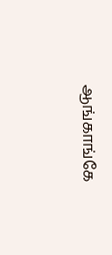ஆங்காங்கே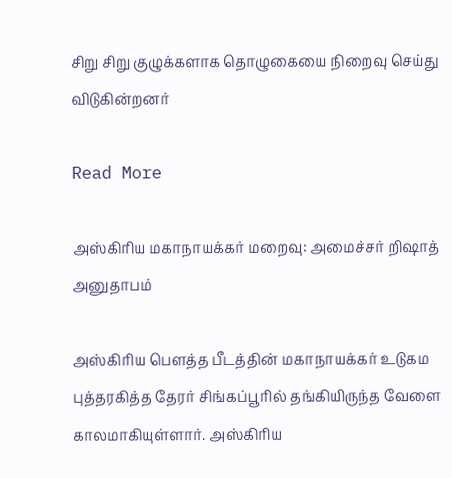சிறு சிறு குழுக்களாக தொழுகையை நிறைவு செய்து விடுகின்றனர்

Read More

அஸ்கிரிய மகாநாயக்கர் மறைவு: அமைச்சர் றிஷாத் அனுதாபம்

அஸ்கிரிய பௌத்த பீடத்தின் மகாநாயக்கர் உடுகம புத்தரகித்த தேரர் சிங்கப்பூரில் தங்கியிருந்த வேளை காலமாகியுள்ளார். அஸ்கிரிய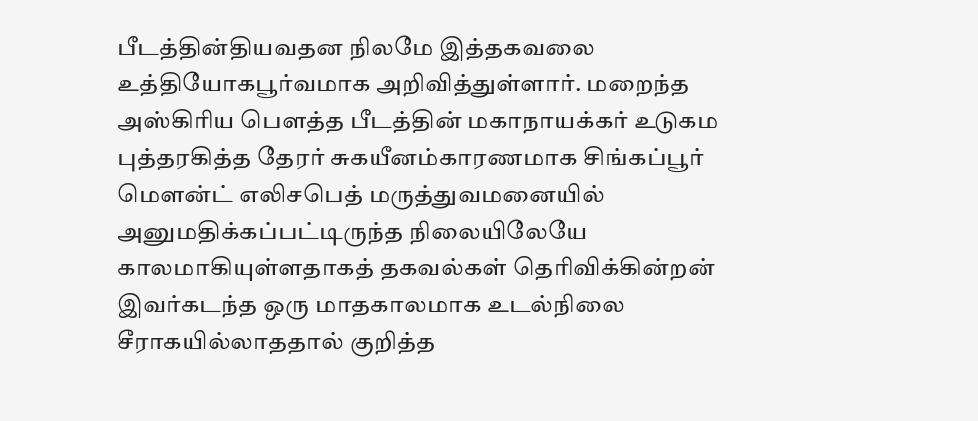பீடத்தின்தியவதன நிலமே இத்தகவலை உத்தியோகபூர்வமாக அறிவித்துள்ளார். மறைந்த அஸ்கிரிய பௌத்த பீடத்தின் மகாநாயக்கர் உடுகம புத்தரகித்த தேரர் சுகயீனம்காரணமாக சிங்கப்பூர் மௌன்ட் எலிசபெத் மருத்துவமனையில் அனுமதிக்கப்பட்டிருந்த நிலையிலேயே காலமாகியுள்ளதாகத் தகவல்கள் தெரிவிக்கின்றன் இவர்கடந்த ஒரு மாதகாலமாக உடல்நிலை சீராகயில்லாததால் குறித்த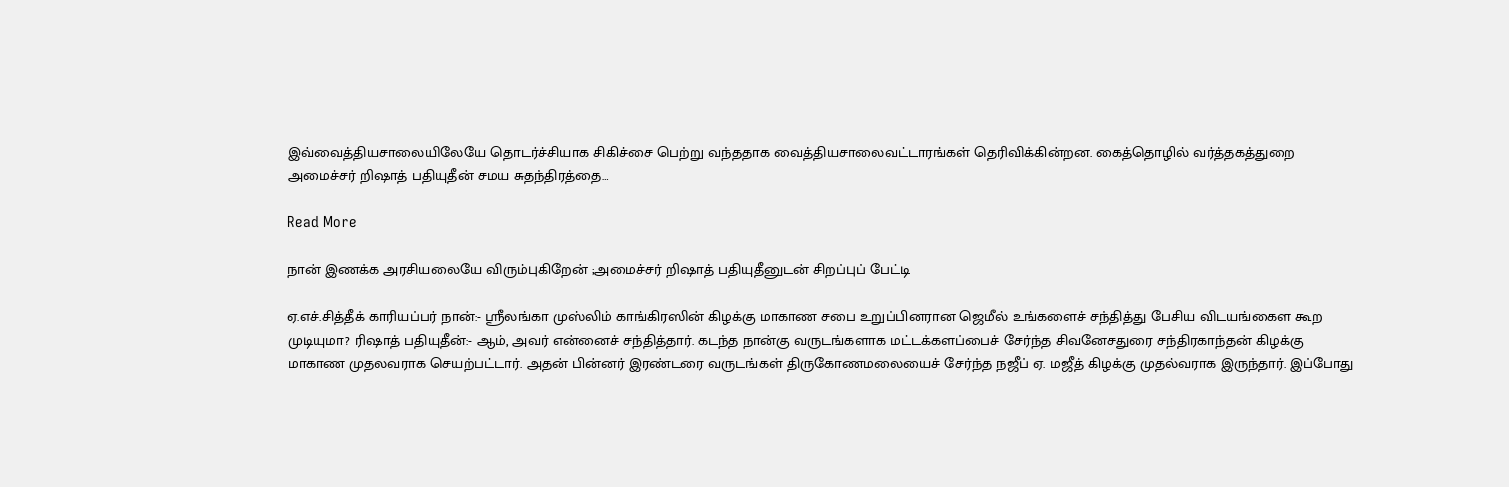இவ்வைத்தியசாலையிலேயே தொடர்ச்சியாக சிகிச்சை பெற்று வந்ததாக வைத்தியசாலைவட்டாரங்கள் தெரிவிக்கின்றன. கைத்தொழில் வர்த்தகத்துறை அமைச்சர் றிஷாத் பதியுதீன் சமய சுதந்திரத்தை…

Read More

நான் இணக்க அரசியலையே விரும்புகிறேன் ;அமைச்சர் றிஷாத் பதியுதீனுடன் சிறப்புப் பேட்டி

ஏ.எச்.சித்தீக் காரியப்பர் நான்:- ஸ்ரீலங்கா முஸ்லிம் காங்கிரஸின் கிழக்கு மாகாண சபை உறுப்பினரான ஜெமீல் உங்களைச் சந்தித்து பேசிய விடயங்கைள கூற முடியுமா? ரிஷாத் பதியுதீன்:- ஆம், அவர் என்னைச் சந்தித்தார். கடந்த நான்கு வருடங்களாக மட்டக்களப்பைச் சேர்ந்த சிவனேசதுரை சந்திரகாந்தன் கிழக்கு மாகாண முதலவராக செயற்பட்டார். அதன் பின்னர் இரண்டரை வருடங்கள் திருகோணமலையைச் சேர்ந்த நஜீப் ஏ. மஜீத் கிழக்கு முதல்வராக இருந்தார். இப்போது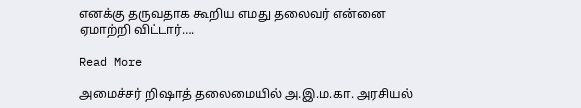எனக்கு தருவதாக கூறிய எமது தலைவர் என்னை ஏமாற்றி விட்டார்….

Read More

அமைச்சர் றிஷாத் தலைமையில் அ.இ.ம.கா. அரசியல்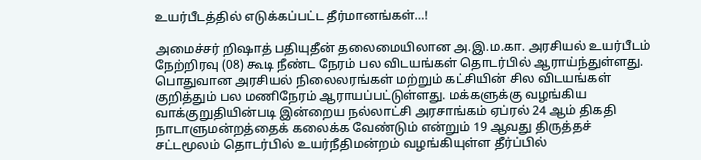உயர்பீடத்தில் எடுக்கப்பட்ட தீர்மானங்கள்…!

அமைச்சர் றிஷாத் பதியுதீன் தலைமையிலான அ.இ.ம.கா. அரசியல் உயர்பீடம் நேற்றிரவு (08) கூடி நீண்ட நேரம் பல விடயங்கள் தொடர்பில் ஆராய்ந்துள்ளது. பொதுவான அரசியல் நிலைலரங்கள் மற்றும் கட்சியின் சில விடயங்கள் குறித்தும் பல மணிநேரம் ஆராயப்பட்டுள்ளது. மக்களுக்கு வழங்கிய வாக்குறுதியின்படி இன்றைய நல்லாட்சி அரசாங்கம் ஏப்ரல் 24 ஆம் திகதி நாடாளுமன்றத்தைக் கலைக்க வேண்டும் என்றும் 19 ஆவது திருத்தச் சட்டமூலம் தொடர்பில் உயர்நீதிமன்றம் வழங்கியுள்ள தீர்ப்பில்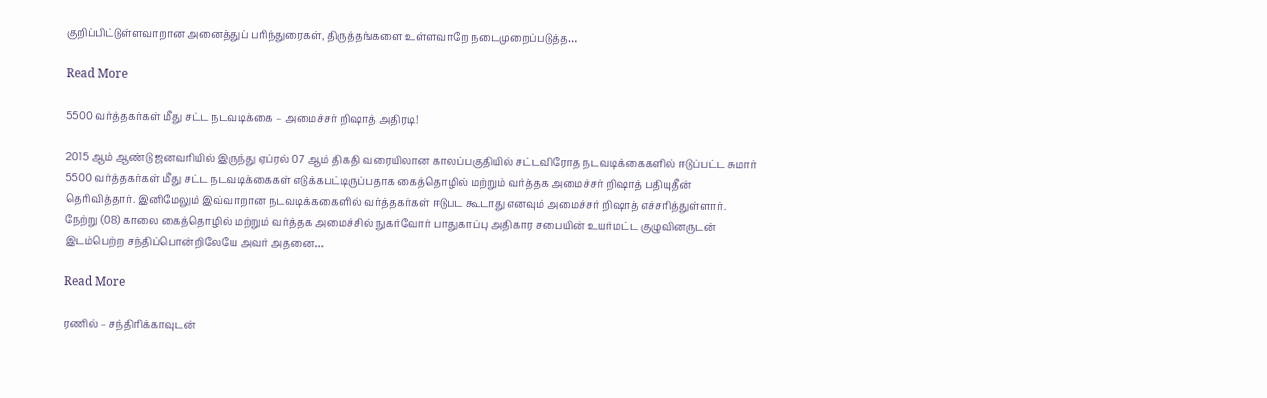குறிப்பிட்டுள்ளவாறான அனைத்துப் பரிந்துரைகள், திருத்தங்களை உள்ளவாறே நடைமுறைப்படுத்த…

Read More

5500 வர்த்தகர்கள் மீது சட்ட நடவடிக்கை – அமைச்சர் றிஷாத் அதிரடி!

2015 ஆம் ஆண்டு ஜனவரியில் இருந்து ஏப்ரல் 07 ஆம் திகதி வரையிலான காலப்பகுதியில் சட்டவிரோத நடவடிக்கைகளில் ஈடுப்பட்ட சுமார் 5500 வர்த்தகர்கள் மீது சட்ட நடவடிக்கைகள் எடுக்கபட்டிருப்பதாக கைத்தொழில் மற்றும் வர்த்தக அமைச்சர் றிஷாத் பதியுதீன் தெரிவித்தார். இனிமேலும் இவ்வாறான நடவடிக்ககைளில் வர்த்தகர்கள் ஈடுபட கூடாது எனவும் அமைச்சர் றிஷாத் எச்சரித்துள்ளார். நேற்று (08) காலை கைத்தொழில் மற்றும் வர்த்தக அமைச்சில் நுகர்வோர் பாதுகாப்பு அதிகார சபையின் உயர்மட்ட குழுவினருடன் இடம்பெற்ற சந்திப்பொன்றிலேயே அவர் அதனை…

Read More

ரணில் – சந்திரிக்காவுடன்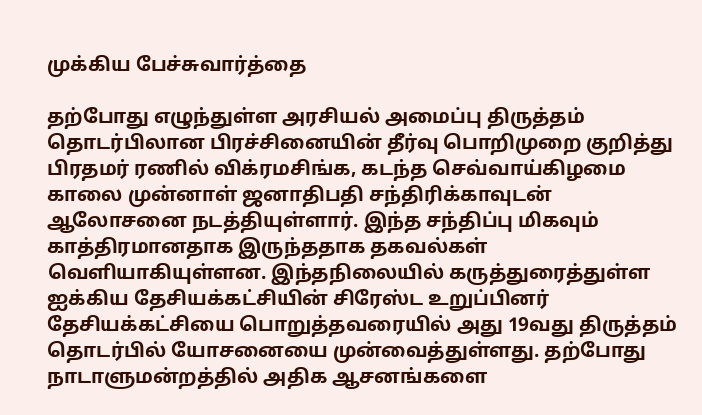முக்கிய பேச்சுவார்த்தை

தற்போது எழுந்துள்ள அரசியல் அமைப்பு திருத்தம் தொடர்பிலான பிரச்சினையின் தீர்வு பொறிமுறை குறித்து பிரதமர் ரணில் விக்ரமசிங்க, கடந்த செவ்வாய்கிழமை காலை முன்னாள் ஜனாதிபதி சந்திரிக்காவுடன் ஆலோசனை நடத்தியுள்ளார். இந்த சந்திப்பு மிகவும் காத்திரமானதாக இருந்ததாக தகவல்கள் வெளியாகியுள்ளன. இந்தநிலையில் கருத்துரைத்துள்ள ஐக்கிய தேசியக்கட்சியின் சிரேஸ்ட உறுப்பினர் தேசியக்கட்சியை பொறுத்தவரையில் அது 19வது திருத்தம் தொடர்பில் யோசனையை முன்வைத்துள்ளது. தற்போது நாடாளுமன்றத்தில் அதிக ஆசனங்களை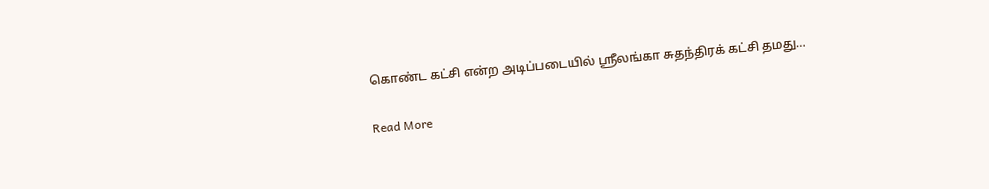கொண்ட கட்சி என்ற அடிப்படையில் ஸ்ரீலங்கா சுதந்திரக் கட்சி தமது…

Read More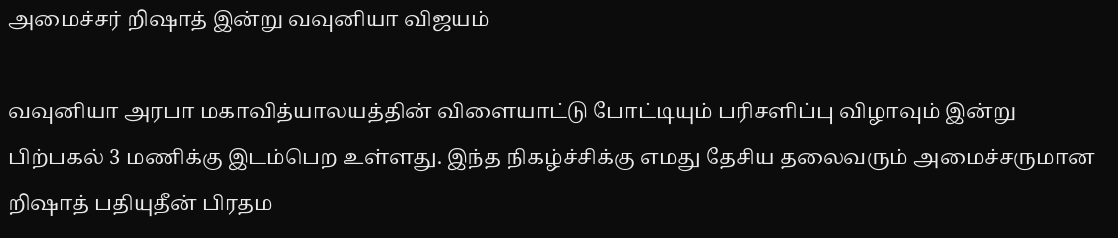அமைச்சர் றிஷாத் இன்று வவுனியா விஜயம்

வவுனியா அரபா மகாவித்யாலயத்தின் விளையாட்டு போட்டியும் பரிசளிப்பு விழாவும் இன்று பிற்பகல் 3 மணிக்கு இடம்பெற உள்ளது. இந்த நிகழ்ச்சிக்கு எமது தேசிய தலைவரும் அமைச்சருமான றிஷாத் பதியுதீன் பிரதம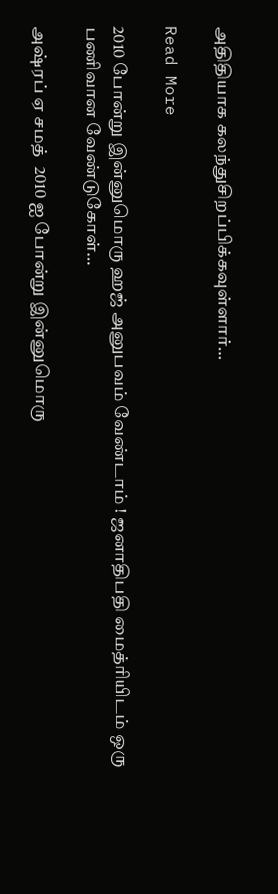அதிதியாக கலந்துசிறப்பிக்கவுள்ளார்…

Read More

2010 போன்று இன்னுமொரு ஹஜ் அனுபவம் வேண்டாம் ! ஜனாதிபதி மைத்ரியிடம் ஒரு பணிவான வேண்டுகோள்…

அஷ்ரப் ஏ சமத்  2010 ஐ போன்று இன்னுமொரு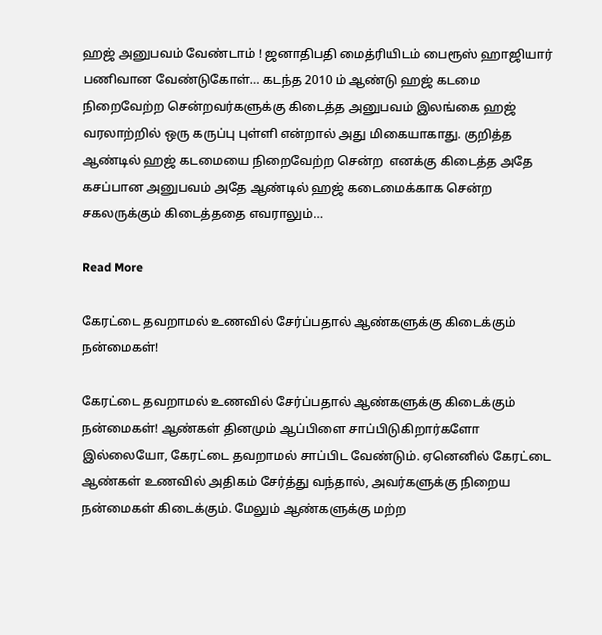ஹஜ் அனுபவம் வேண்டாம் ! ஜனாதிபதி மைத்ரியிடம் பைரூஸ் ஹாஜியார் பணிவான வேண்டுகோள்… கடந்த 2010 ம் ஆண்டு ஹஜ் கடமை நிறைவேற்ற சென்றவர்களுக்கு கிடைத்த அனுபவம் இலங்கை ஹஜ் வரலாற்றில் ஒரு கருப்பு புள்ளி என்றால் அது மிகையாகாது. குறித்த ஆண்டில் ஹஜ் கடமையை நிறைவேற்ற சென்ற  எனக்கு கிடைத்த அதே கசப்பான அனுபவம் அதே ஆண்டில் ஹஜ் கடைமைக்காக சென்ற சகலருக்கும் கிடைத்ததை எவராலும்…

Read More

கேரட்டை தவறாமல் உணவில் சேர்ப்பதால் ஆண்களுக்கு கிடைக்கும் நன்மைகள்!

கேரட்டை தவறாமல் உணவில் சேர்ப்பதால் ஆண்களுக்கு கிடைக்கும் நன்மைகள்! ஆண்கள் தினமும் ஆப்பிளை சாப்பிடுகிறார்களோ இல்லையோ, கேரட்டை தவறாமல் சாப்பிட வேண்டும். ஏனெனில் கேரட்டை ஆண்கள் உணவில் அதிகம் சேர்த்து வந்தால், அவர்களுக்கு நிறைய நன்மைகள் கிடைக்கும். மேலும் ஆண்களுக்கு மற்ற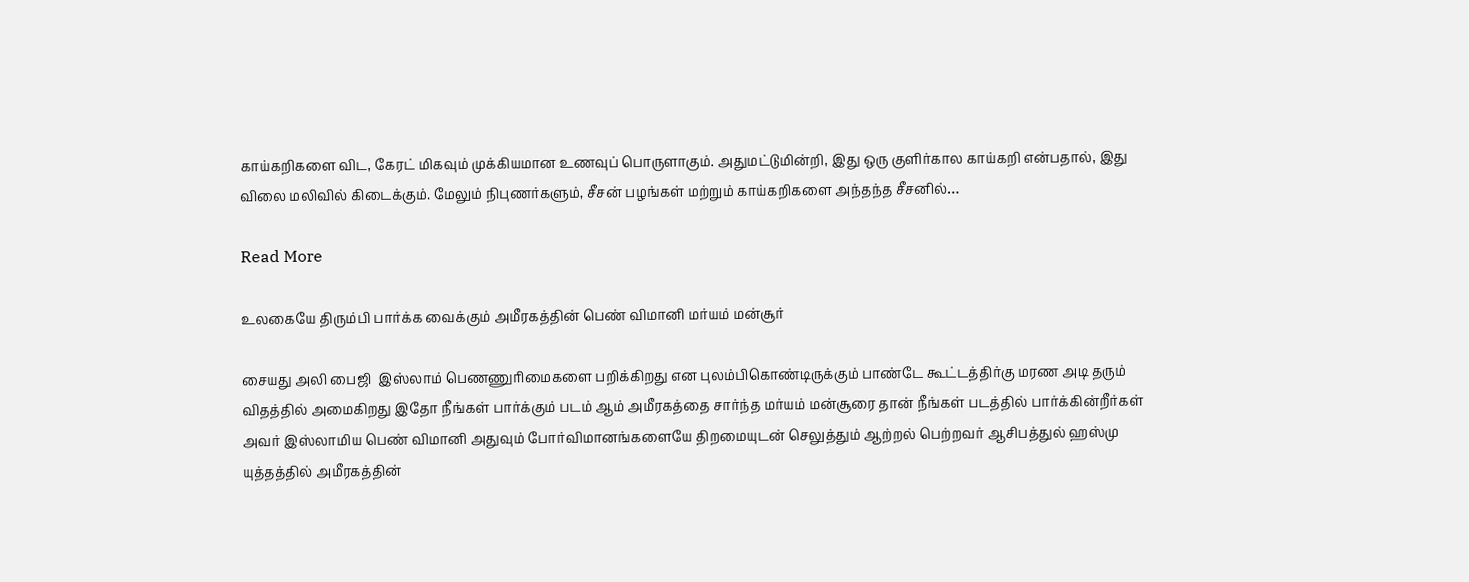காய்கறிகளை விட, கேரட் மிகவும் முக்கியமான உணவுப் பொருளாகும். அதுமட்டுமின்றி, இது ஒரு குளிர்கால காய்கறி என்பதால், இது விலை மலிவில் கிடைக்கும். மேலும் நிபுணர்களும், சீசன் பழங்கள் மற்றும் காய்கறிகளை அந்தந்த சீசனில்…

Read More

உலகையே திரும்பி பார்க்க வைக்கும் அமீரகத்தின் பெண் விமானி மர்யம் மன்சூர்

சையது அலி பைஜி  இஸ்லாம் பெணணுரிமைகளை பறிக்கிறது என புலம்பிகொண்டிருக்கும் பாண்டே கூட்டத்திர்கு மரண அடி தரும் விதத்தில் அமைகிறது இதோ நீங்கள் பார்க்கும் படம் ஆம் அமீரகத்தை சார்ந்த மர்யம் மன்சூரை தான் நீங்கள் படத்தில் பார்க்கின்றீர்கள் அவர் இஸ்லாமிய பெண் விமானி அதுவும் போர்விமானங்களையே திறமையுடன் செலுத்தும் ஆற்றல் பெற்றவர் ஆசிபத்துல் ஹஸ்மு யுத்தத்தில் அமீரகத்தின்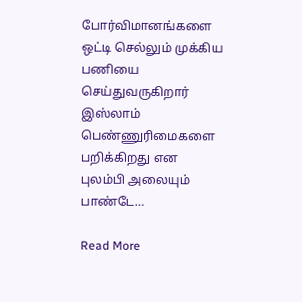போர்விமானங்களை ஒட்டி செல்லும் முக்கிய பணியை செய்துவருகிறார் இஸ்லாம் பெண்ணுரிமைகளை பறிக்கிறது என புலம்பி அலையும் பாண்டே…

Read More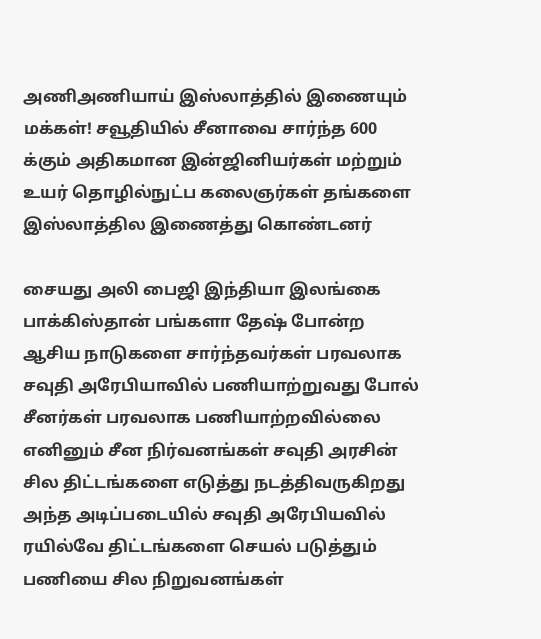அணிஅணியாய் இஸ்லாத்தில் இணையும் மக்கள்! சவூதியில் சீனாவை சார்ந்த 600 க்கும் அதிகமான இன்ஜினியர்கள் மற்றும் உயர் தொழில்நுட்ப கலைஞர்கள் தங்களை இஸ்லாத்தில இணைத்து கொண்டனர்

சையது அலி பைஜி இந்தியா இலங்கை பாக்கிஸ்தான் பங்களா தேஷ் போன்ற ஆசிய நாடுகளை சார்ந்தவர்கள் பரவலாக சவுதி அரேபியாவில் பணியாற்றுவது போல் சீனர்கள் பரவலாக பணியாற்றவில்லை எனினும் சீன நிர்வனங்கள் சவுதி அரசின் சில திட்டங்களை எடுத்து நடத்திவருகிறது அந்த அடிப்படையில் சவுதி அரேபியவில் ரயில்வே திட்டங்களை செயல் படுத்தும் பணியை சில நிறுவனங்கள்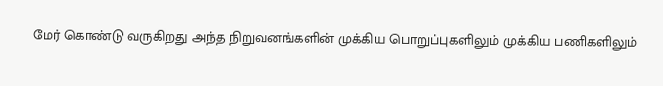மேர் கொண்டு வருகிறது அந்த நிறுவனங்களின் முக்கிய பொறுப்புகளிலும் முக்கிய பணிகளிலும்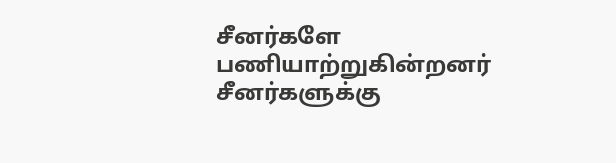சீனர்களே பணியாற்றுகின்றனர் சீனர்களுக்கு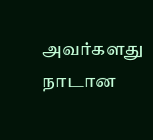அவர்களது நாடான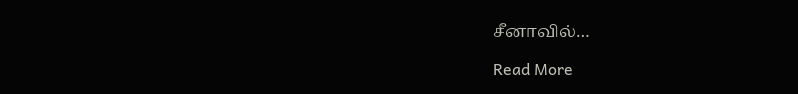சீனாவில்…

Read More